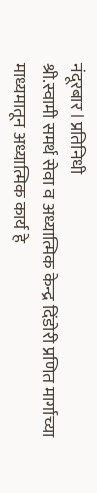नंदूरबार l प्रतिनिधी
श्री.स्वामी समर्थ सेवा व अध्यात्मिक केन्द्र दिंडोरी प्रणित मार्गाच्या माध्यमातून अध्यात्मिक कार्य हे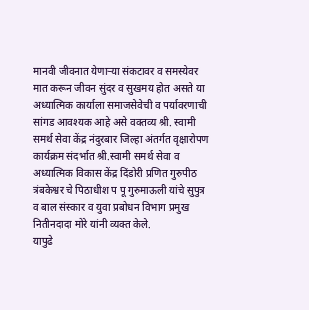मानवी जीवनात येणाऱ्या संकटावर व समस्येवर मात करून जीवन सुंदर व सुखमय होत असते या अध्यात्मिक कार्याला समाजसेवेची व पर्यावरणाची सांगड आवश्यक आहे असे वक्तव्य श्री. स्वामी समर्थ सेवा केंद्र नंदुरबार जिल्हा अंतर्गत वृक्षारोपण कार्यक्रम संदर्भात श्री.स्वामी समर्थ सेवा व अध्यात्मिक विकास केंद्र दिंडोरी प्रणित गुरुपीठ त्रंबकेश्वर चे पिठाधीश प पू गुरुमाऊली यांचे सुपुत्र व बाल संस्कार व युवा प्रबोधन विभाग प्रमुख नितीनदादा मोरे यांनी व्यक्त केले.
यापुढे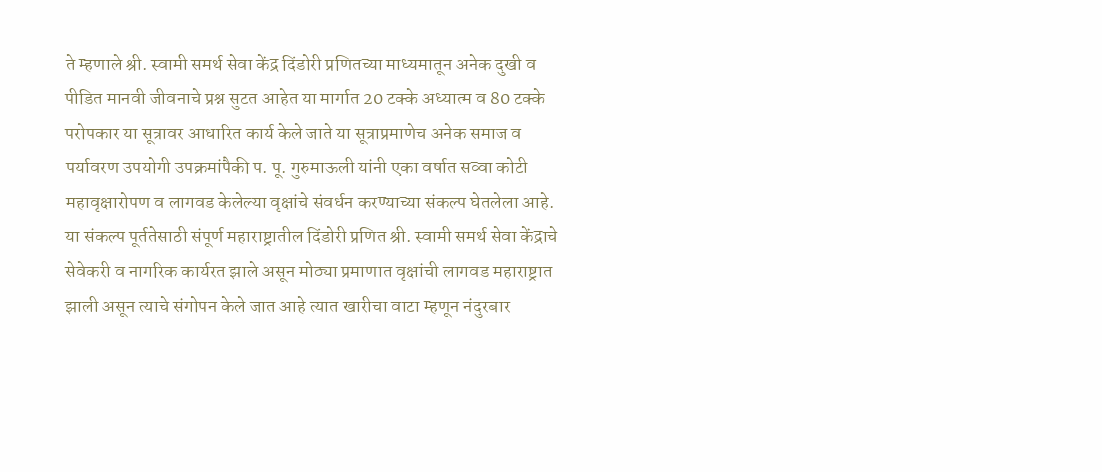ते म्हणाले श्री. स्वामी समर्थ सेवा केंद्र दिंडोरी प्रणितच्या माध्यमातून अनेक दुखी व पीडित मानवी जीवनाचे प्रश्न सुटत आहेत या मार्गात 20 टक्के अध्यात्म व 80 टक्के परोपकार या सूत्रावर आधारित कार्य केले जाते या सूत्राप्रमाणेच अनेक समाज व पर्यावरण उपयोगी उपक्रमांपैकी प. पू. गुरुमाऊली यांनी एका वर्षात सव्वा कोटी महावृक्षारोपण व लागवड केलेल्या वृक्षांचे संवर्धन करण्याच्या संकल्प घेतलेला आहे.
या संकल्प पूर्ततेसाठी संपूर्ण महाराष्ट्रातील दिंडोरी प्रणित श्री. स्वामी समर्थ सेवा केंद्राचे सेवेकरी व नागरिक कार्यरत झाले असून मोठ्या प्रमाणात वृक्षांची लागवड महाराष्ट्रात झाली असून त्याचे संगोपन केले जात आहे त्यात खारीचा वाटा म्हणून नंदुरबार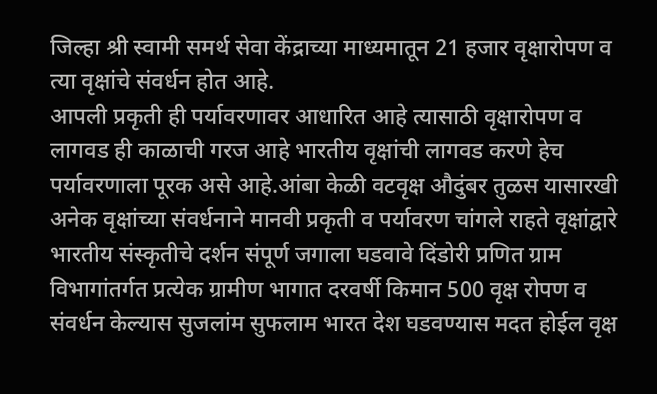जिल्हा श्री स्वामी समर्थ सेवा केंद्राच्या माध्यमातून 21 हजार वृक्षारोपण व त्या वृक्षांचे संवर्धन होत आहे.
आपली प्रकृती ही पर्यावरणावर आधारित आहे त्यासाठी वृक्षारोपण व लागवड ही काळाची गरज आहे भारतीय वृक्षांची लागवड करणे हेच पर्यावरणाला पूरक असे आहे.आंबा केळी वटवृक्ष औदुंबर तुळस यासारखी अनेक वृक्षांच्या संवर्धनाने मानवी प्रकृती व पर्यावरण चांगले राहते वृक्षांद्वारे भारतीय संस्कृतीचे दर्शन संपूर्ण जगाला घडवावे दिंडोरी प्रणित ग्राम विभागांतर्गत प्रत्येक ग्रामीण भागात दरवर्षी किमान 500 वृक्ष रोपण व संवर्धन केल्यास सुजलांम सुफलाम भारत देश घडवण्यास मदत होईल वृक्ष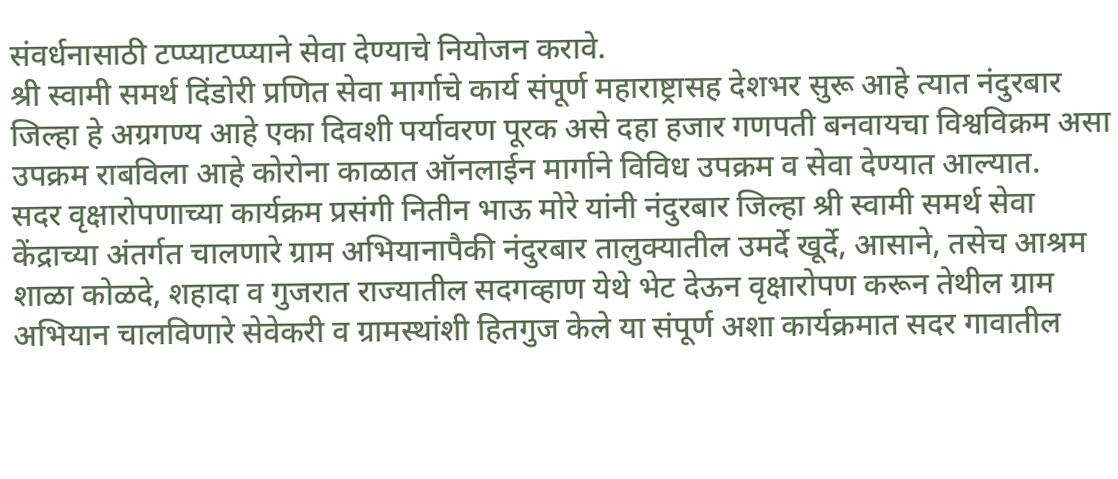संवर्धनासाठी टप्प्याटप्प्याने सेवा देण्याचे नियोजन करावे.
श्री स्वामी समर्थ दिंडोरी प्रणित सेवा मार्गाचे कार्य संपूर्ण महाराष्ट्रासह देशभर सुरू आहे त्यात नंदुरबार जिल्हा हे अग्रगण्य आहे एका दिवशी पर्यावरण पूरक असे दहा हजार गणपती बनवायचा विश्वविक्रम असा उपक्रम राबविला आहे कोरोना काळात ऑनलाईन मार्गाने विविध उपक्रम व सेवा देण्यात आल्यात.
सदर वृक्षारोपणाच्या कार्यक्रम प्रसंगी नितीन भाऊ मोरे यांनी नंदुरबार जिल्हा श्री स्वामी समर्थ सेवा केंद्राच्या अंतर्गत चालणारे ग्राम अभियानापैकी नंदुरबार तालुक्यातील उमर्दे खूर्दे, आसाने, तसेच आश्रम शाळा कोळदे, शहादा व गुजरात राज्यातील सदगव्हाण येथे भेट देऊन वृक्षारोपण करून तेथील ग्राम अभियान चालविणारे सेवेकरी व ग्रामस्थांशी हितगुज केले या संपूर्ण अशा कार्यक्रमात सदर गावातील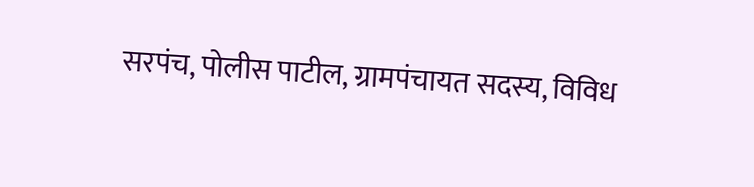सरपंच, पोलीस पाटील, ग्रामपंचायत सदस्य, विविध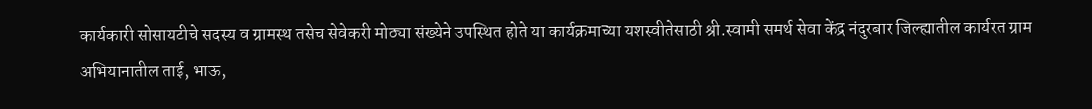कार्यकारी सोसायटीचे सदस्य व ग्रामस्थ तसेच सेवेकरी मोठ्या संख्येने उपस्थित होते या कार्यक्रमाच्या यशस्वीतेसाठी श्री.स्वामी समर्थ सेवा केंद्र नंदुरबार जिल्ह्यातील कार्यरत ग्राम अभियानातील ताई, भाऊ,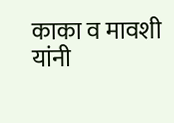काका व मावशी यांनी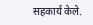सहकार्य केले.